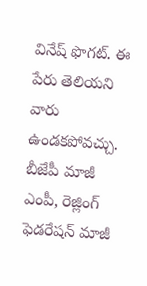వినేష్ ఫొగట్. ఈ పేరు తెలియని వారు ఉండకపోవచ్చు. బీజేపీ మాజీ ఎంపీ, రెజ్లింగ్ ఫెడరేషన్ మాజీ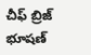చీఫ్ బ్రిజ్ భూషణ్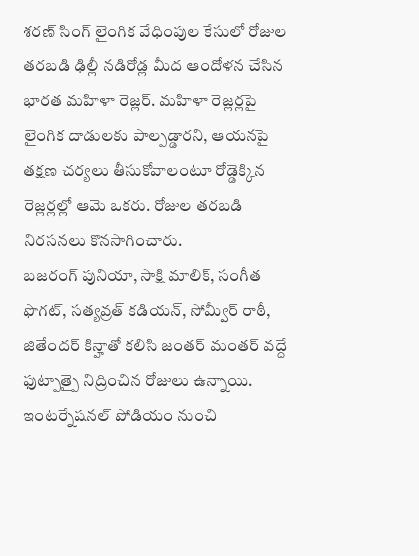శరణ్ సింగ్ లైంగిక వేధింపుల కేసులో రోజుల తరబడి ఢిల్లీ నడిరోడ్ల మీద ఆందోళన చేసిన భారత మహిళా రెజ్లర్. మహిళా రెజ్లర్లపై లైంగిక దాడులకు పాల్పడ్డారని, ఆయనపై తక్షణ చర్యలు తీసుకోవాలంటూ రోడ్డెక్కిన రెజ్లర్లల్లో ఆమె ఒకరు. రోజుల తరబడి నిరసనలు కొనసాగించారు.
బజరంగ్ పునియా, సాక్షి మాలిక్, సంగీత ఫొగట్, సత్యవ్రత్ కడియన్, సోమ్వీర్ రాఠీ, జితేందర్ కిన్హాతో కలిసి జంతర్ మంతర్ వద్దే ఫుట్పాత్పై నిద్రించిన రోజులు ఉన్నాయి. ఇంటర్నేషనల్ పోడియం నుంచి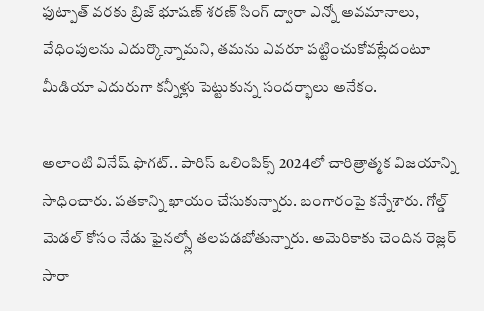ఫుట్పాత్ వరకు బ్రిజ్ భూషణ్ శరణ్ సింగ్ ద్వారా ఎన్నో అవమానాలు, వేధింపులను ఎదుర్కొన్నామని, తమను ఎవరూ పట్టించుకోవట్లేదంటూ మీడియా ఎదురుగా కన్నీళ్లు పెట్టుకున్న సందర్భాలు అనేకం.

అలాంటి వినేష్ ఫొగట్.. పారిస్ ఒలింపిక్స్ 2024లో చారిత్రాత్మక విజయాన్ని సాధించారు. పతకాన్ని ఖాయం చేసుకున్నారు. బంగారంపై కన్నేశారు. గోల్డ్ మెడల్ కోసం నేడు ఫైనల్స్లో తలపడబోతున్నారు. అమెరికాకు చెందిన రెజ్లర్ సారా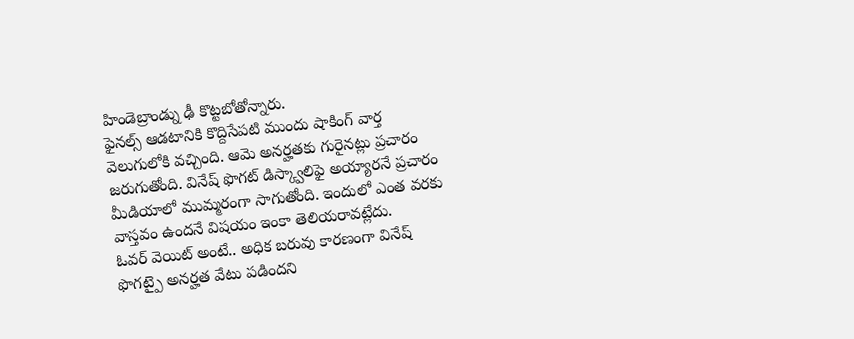హిండెబ్రాండ్ను ఢీ కొట్టబోతోన్నారు.
ఫైనల్స్ ఆడటానికి కొద్దిసేపటి ముందు షాకింగ్ వార్త వెలుగులోకి వచ్చింది. ఆమె అనర్హతకు గురైనట్లు ప్రచారం జరుగుతోంది. వినేష్ ఫొగట్ డిస్క్వాలిఫై అయ్యారనే ప్రచారం మీడియాలో ముమ్మరంగా సాగుతోంది. ఇందులో ఎంత వరకు వాస్తవం ఉందనే విషయం ఇంకా తెలియరావట్లేదు.
ఓవర్ వెయిట్ అంటే.. అధిక బరువు కారణంగా వినేష్ ఫొగట్పై అనర్హత వేటు పడిందని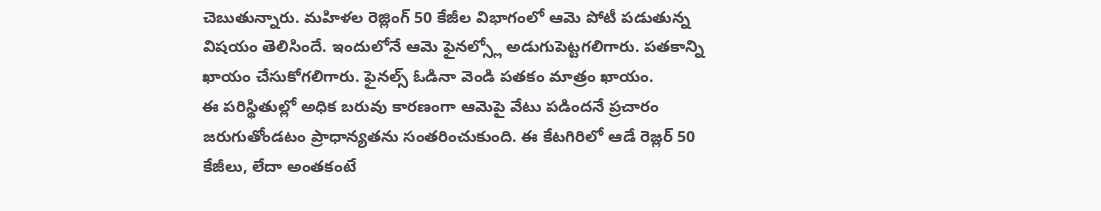చెబుతున్నారు. మహిళల రెజ్లింగ్ 50 కేజీల విభాగంలో ఆమె పోటీ పడుతున్న విషయం తెలిసిందే. ఇందులోనే ఆమె ఫైనల్స్లో అడుగుపెట్టగలిగారు. పతకాన్ని ఖాయం చేసుకోగలిగారు. ఫైనల్స్ ఓడినా వెండి పతకం మాత్రం ఖాయం.
ఈ పరిస్థితుల్లో అధిక బరువు కారణంగా ఆమెపై వేటు పడిందనే ప్రచారం జరుగుతోండటం ప్రాధాన్యతను సంతరించుకుంది. ఈ కేటగిరిలో ఆడే రెజ్లర్ 50 కేజీలు, లేదా అంతకంటే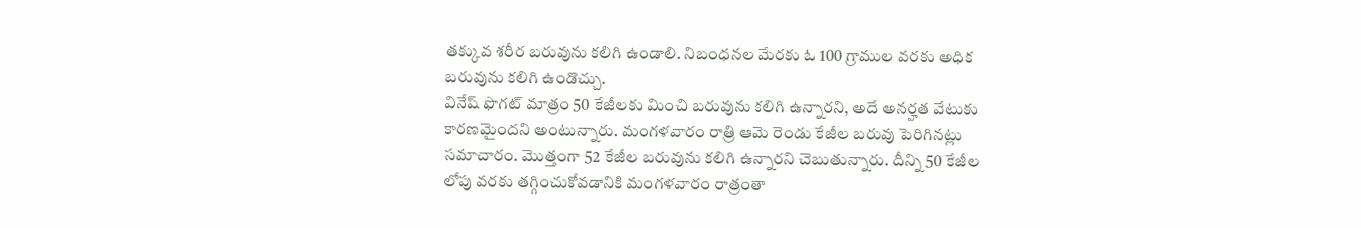తక్కువ శరీర బరువును కలిగి ఉండాలి. నిబంధనల మేరకు ఓ 100 గ్రాముల వరకు అధిక బరువును కలిగి ఉండొచ్చు.
వినేష్ ఫొగట్ మాత్రం 50 కేజీలకు మించి బరువును కలిగి ఉన్నారని, అదే అనర్హత వేటుకు కారణమైందని అంటున్నారు. మంగళవారం రాత్రి ఆమె రెండు కేజీల బరువు పెరిగినట్లు సమాచారం. మొత్తంగా 52 కేజీల బరువును కలిగి ఉన్నారని చెబుతున్నారు. దీన్ని 50 కేజీల లోపు వరకు తగ్గించుకోవడానికి మంగళవారం రాత్రంతా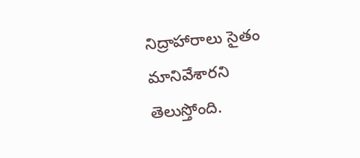నిద్రాహారాలు సైతం మానివేశారని తెలుస్తోంది.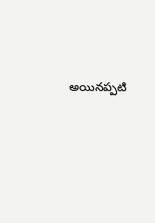అయినప్పటి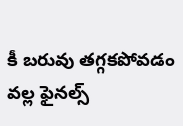కీ బరువు తగ్గకపోవడం వల్ల ఫైనల్స్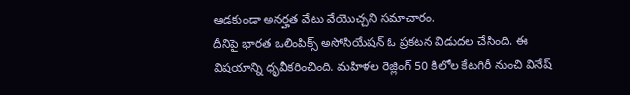ఆడకుండా అనర్హత వేటు వేయొచ్చని సమాచారం.
దీనిపై భారత ఒలింపిక్స్ అసోసియేషన్ ఓ ప్రకటన విడుదల చేసింది. ఈ విషయాన్ని ధృవీకరించింది. మహిళల రెజ్లింగ్ 50 కిలోల కేటగిరీ నుంచి వినేష్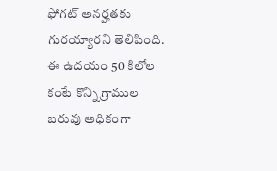ఫోగట్ అనర్హతకు గురయ్యారని తెలిపింది. ఈ ఉదయం 50 కిలోల కంటే కొన్ని గ్రాముల బరువు అధికంగా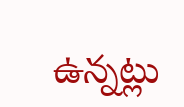ఉన్నట్లు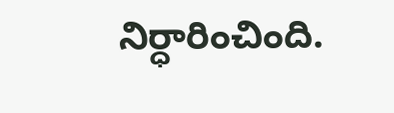నిర్ధారించింది.